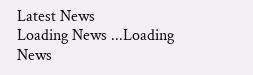Latest News
Loading News ...Loading News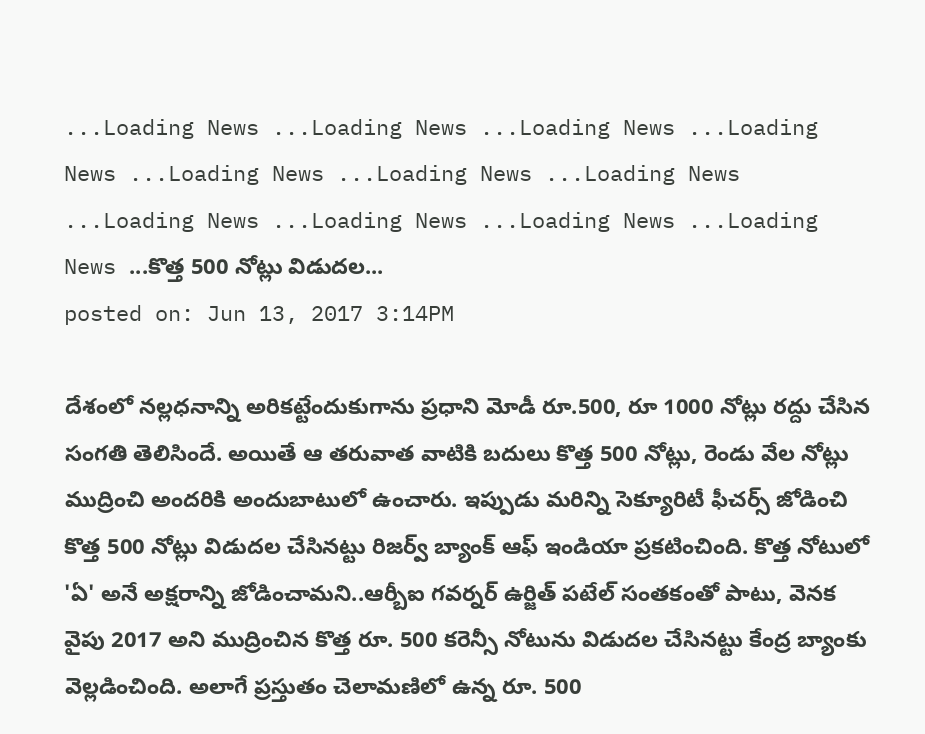...Loading News ...Loading News ...Loading News ...Loading News ...Loading News ...Loading News ...Loading News ...Loading News ...Loading News ...Loading News ...Loading News ...కొత్త 500 నోట్లు విడుదల...
posted on: Jun 13, 2017 3:14PM

దేశంలో నల్లధనాన్ని అరికట్టేందుకుగాను ప్రధాని మోడీ రూ.500, రూ 1000 నోట్లు రద్దు చేసిన సంగతి తెలిసిందే. అయితే ఆ తరువాత వాటికి బదులు కొత్త 500 నోట్లు, రెండు వేల నోట్లు ముద్రించి అందరికి అందుబాటులో ఉంచారు. ఇప్పుడు మరిన్ని సెక్యూరిటీ ఫీచర్స్ జోడించి కొత్త 500 నోట్లు విడుదల చేసినట్టు రిజర్వ్ బ్యాంక్ ఆఫ్ ఇండియా ప్రకటించింది. కొత్త నోటులో 'ఏ' అనే అక్షరాన్ని జోడించామని..ఆర్బీఐ గవర్నర్ ఉర్జిత్ పటేల్ సంతకంతో పాటు, వెనక వైపు 2017 అని ముద్రించిన కొత్త రూ. 500 కరెన్సీ నోటును విడుదల చేసినట్టు కేంద్ర బ్యాంకు వెల్లడించింది. అలాగే ప్రస్తుతం చెలామణిలో ఉన్న రూ. 500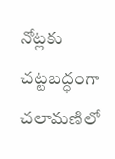నోట్లకు చట్టబద్ధంగా చలామణిలో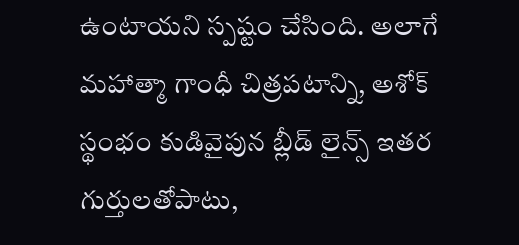ఉంటాయని స్పష్టం చేసింది. అలాగే మహాత్మా గాంధీ చిత్రపటాన్ని, అశోక్ స్థంభం కుడివైపున బ్లీడ్ లైన్స్ ఇతర గుర్తులతోపాటు,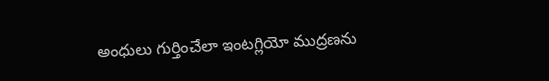అంధులు గుర్తించేలా ఇంటగ్లియో ముద్రణను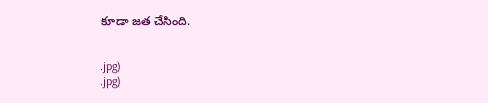కూడా జత చేసింది.


.jpg)
.jpg)